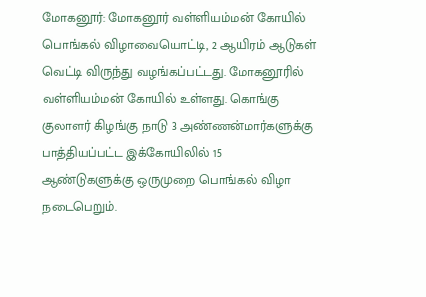மோகனூர்: மோகனூர் வள்ளியம்மன் கோயில் பொங்கல் விழாவையொட்டி, 2 ஆயிரம் ஆடுகள் வெட்டி விருந்து வழங்கப்பட்டது. மோகனூரில் வள்ளியம்மன் கோயில் உள்ளது. கொங்கு குலாளர் கிழங்கு நாடு 3 அண்ணன்மார்களுக்கு பாத்தியப்பட்ட இக்கோயிலில் 15 ஆண்டுகளுக்கு ஒருமுறை பொங்கல் விழா நடைபெறும்.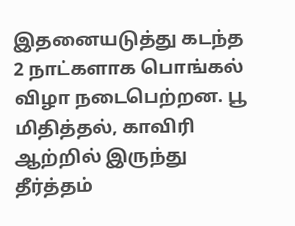இதனையடுத்து கடந்த 2 நாட்களாக பொங்கல் விழா நடைபெற்றன. பூ மிதித்தல், காவிரி ஆற்றில் இருந்து தீர்த்தம்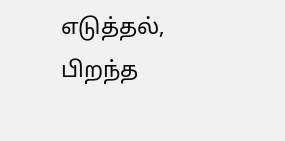எடுத்தல், பிறந்த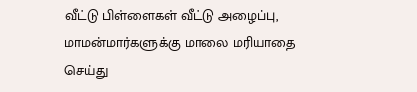வீட்டு பிள்ளைகள் வீட்டு அழைப்பு, மாமன்மார்களுக்கு மாலை மரியாதை செய்து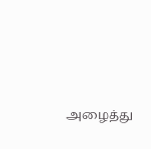அழைத்து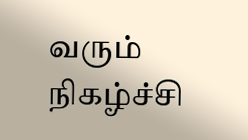வரும் நிகழ்ச்சி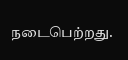நடைபெற்றது.